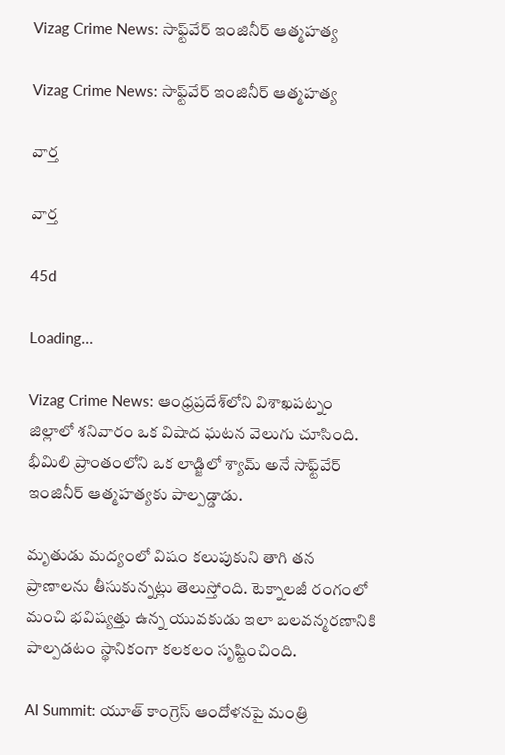Vizag Crime News: సాఫ్ట్‌వేర్ ఇంజినీర్ ఆత్మహత్య

Vizag Crime News: సాఫ్ట్‌వేర్ ఇంజినీర్ ఆత్మహత్య

వార్త

వార్త

45d

Loading...

Vizag Crime News: ఆంధ్రప్రదేశ్‌లోని విశాఖపట్నం జిల్లాలో శనివారం ఒక విషాద ఘటన వెలుగు చూసింది. భీమిలి ప్రాంతంలోని ఒక లాడ్జిలో శ్యామ్ అనే సాఫ్ట్‌వేర్ ఇంజినీర్ ఆత్మహత్యకు పాల్పడ్డాడు.

మృతుడు మద్యంలో విషం కలుపుకుని తాగి తన ప్రాణాలను తీసుకున్నట్లు తెలుస్తోంది. టెక్నాలజీ రంగంలో మంచి భవిష్యత్తు ఉన్న యువకుడు ఇలా బలవన్మరణానికి పాల్పడటం స్థానికంగా కలకలం సృష్టించింది.

AI Summit: యూత్ కాంగ్రెస్ ఆందోళనపై మంత్రి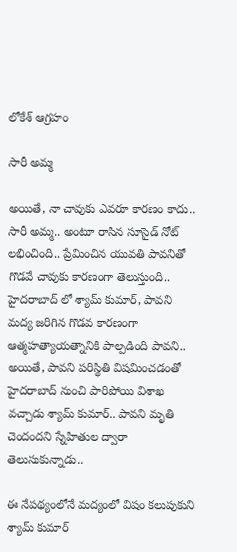లోకేశ్ ఆగ్రహం

సారీ అమ్మ

అయితే, నా చావుకు ఎవరూ కారణం కాదు.. సారీ అమ్మ.. అంటూ రాసిన సూసైడ్ నోట్ లభించింది.. ప్రేమించిన యువతి పావనితో గొడవే చావుకు కారణంగా తెలుస్తుంది.. హైదరాబాద్ లో శ్యామ్ కుమార్, పావని మద్య జరిగిన గొడవ కారణంగా ఆత్మహత్యాయత్నానికి పాల్పడింది పావని.. అయితే, పావని పరిస్థితి విషమించడంతో హైదరాబాద్ నుంచి పారిపోయి విశాఖ వచ్చాడు శ్యామ్ కుమార్.. పావని మృతి చెందందని స్నేహితుల ద్వారా తెలుసుకున్నాడు..

ఈ నేపథ్యంలోనే మద్యంలో విషం కలుపుకుని శ్యామ్ కుమార్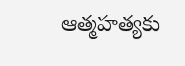ఆత్మహత్యకు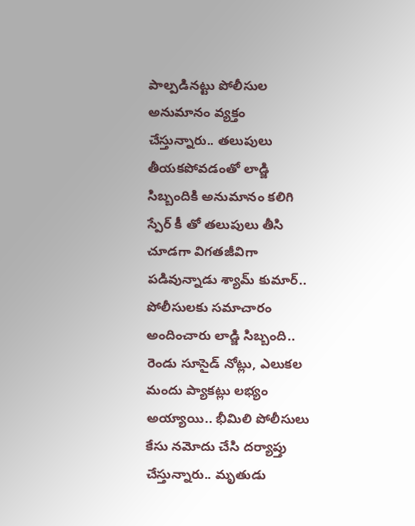పాల్పడినట్టు పోలీసుల అనుమానం వ్యక్తం చేస్తున్నారు.. తలుపులు తీయకపోవడంతో లాడ్జి సిబ్బందికి అనుమానం కలిగి స్పేర్ కీ తో తలుపులు తీసి చూడగా విగతజీవిగా పడివున్నాడు శ్యామ్ కుమార్.. పోలీసులకు సమాచారం అందించారు లాడ్జి సిబ్బంది.. రెండు సూసైడ్ నోట్లు, ఎలుకల మందు ప్యాకట్లు లభ్యం అయ్యాయి.. భీమిలి పోలీసులు కేసు నమోదు చేసి దర్యాప్తు చేస్తున్నారు.. మృతుడు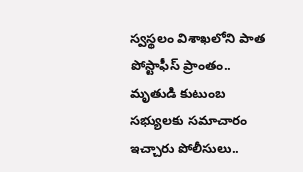స్వస్థలం విశాఖలోని పాత పోస్టాఫీస్ ప్రాంతం.. మృతుడి కుటుంబ సభ్యులకు సమాచారం ఇచ్చారు పోలీసులు..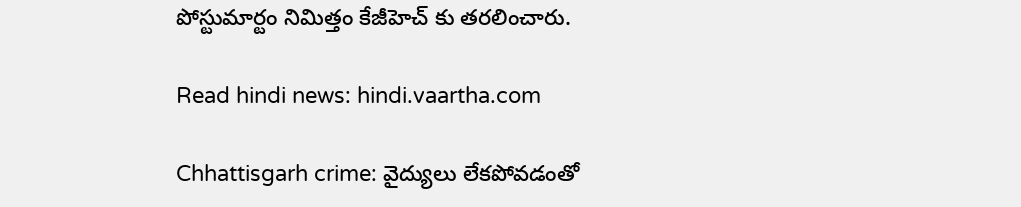పోస్టుమార్టం నిమిత్తం కేజీహెచ్ కు తరలించారు.

Read hindi news: hindi.vaartha.com

Chhattisgarh crime: వైద్యులు లేకపోవడంతో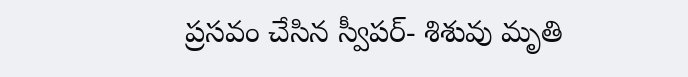ప్రసవం చేసిన స్వీపర్- శిశువు మృతి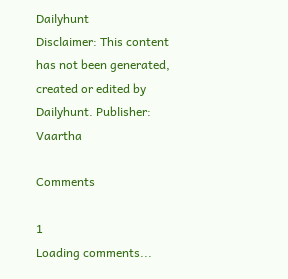Dailyhunt
Disclaimer: This content has not been generated, created or edited by Dailyhunt. Publisher: Vaartha

Comments

1
Loading comments...